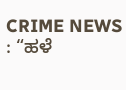CRIME NEWS : “ಹಳೆ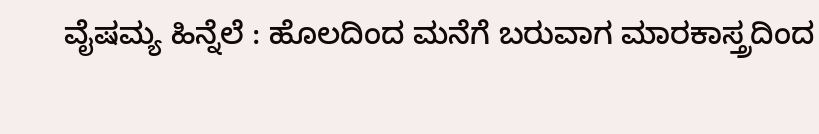ವೈಷಮ್ಯ ಹಿನ್ನೆಲೆ : ಹೊಲದಿಂದ ಮನೆಗೆ ಬರುವಾಗ ಮಾರಕಾಸ್ತ್ರದಿಂದ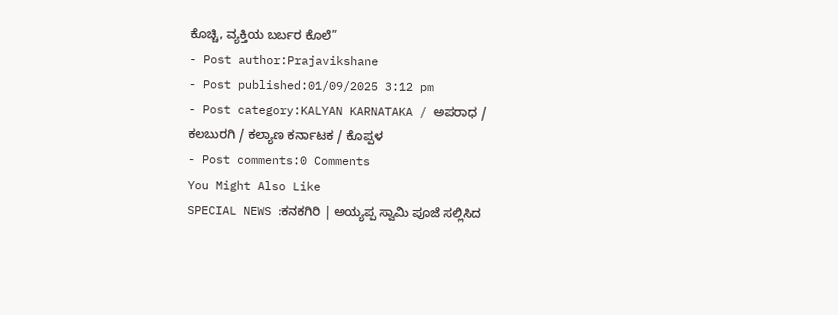ಕೊಚ್ಚಿ, ವ್ಯಕ್ತಿಯ ಬರ್ಬರ ಕೊಲೆ”
- Post author:Prajavikshane
- Post published:01/09/2025 3:12 pm
- Post category:KALYAN KARNATAKA / ಅಪರಾಧ / ಕಲಬುರಗಿ / ಕಲ್ಯಾಣ ಕರ್ನಾಟಕ / ಕೊಪ್ಪಳ
- Post comments:0 Comments
You Might Also Like
SPECIAL NEWS :ಕನಕಗಿರಿ | ಅಯ್ಯಪ್ಪ ಸ್ವಾಮಿ ಪೂಜೆ ಸಲ್ಲಿಸಿದ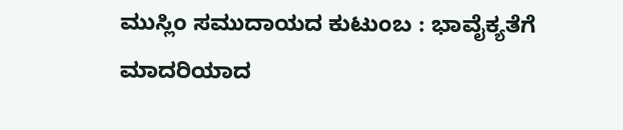ಮುಸ್ಲಿಂ ಸಮುದಾಯದ ಕುಟುಂಬ : ಭಾವೈಕ್ಯತೆಗೆ ಮಾದರಿಯಾದ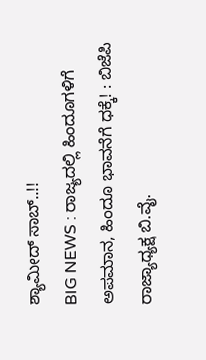ಶ್ಯಾಮೀದ್ ಸಾಬ್..!!
BIG NEWS : ರಾಜ್ಯದಲ್ಲಿ ಹಿಂದೂಗಳಿಗೆ ಅಪಮಾನ, ಹಿಂದೂ ಭಾವನೆಗೆ ಧಕ್ಕೆ! : ಬಿಜೆಪಿ ರಾಜ್ಯಾಧ್ಯಕ್ಷ ಬಿ.ವೈ.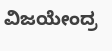ವಿಜಯೇಂದ್ರ